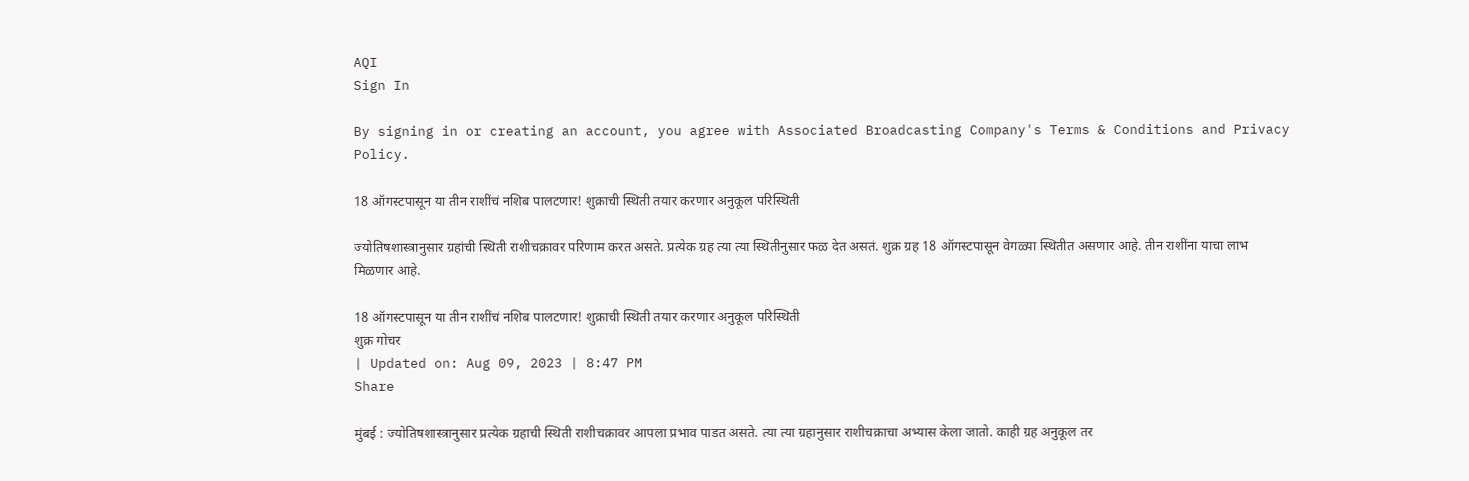AQI
Sign In

By signing in or creating an account, you agree with Associated Broadcasting Company's Terms & Conditions and Privacy Policy.

18 ऑगस्टपासून या तीन राशींचं नशिब पालटणार! शुक्राची स्थिती तयार करणार अनुकूल परिस्थिती

ज्योतिषशास्त्रानुसार ग्रहांची स्थिती राशीचक्रावर परिणाम करत असते. प्रत्येक ग्रह त्या त्या स्थितीनुसार फळ देत असतं. शुक्र ग्रह 18 ऑगस्टपासून वेगळ्या स्थितीत असणार आहे. तीन राशींना याचा लाभ मिळणार आहे.

18 ऑगस्टपासून या तीन राशींचं नशिब पालटणार! शुक्राची स्थिती तयार करणार अनुकूल परिस्थिती
शुक्र गोचर
| Updated on: Aug 09, 2023 | 8:47 PM
Share

मुंबई : ज्योतिषशास्त्रानुसार प्रत्येक ग्रहाची स्थिती राशीचक्रावर आपला प्रभाव पाडत असते. त्या त्या ग्रहानुसार राशीचक्राचा अभ्यास केला जातो. काही ग्रह अनुकूल तर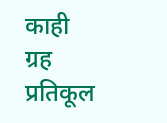काही ग्रह प्रतिकूल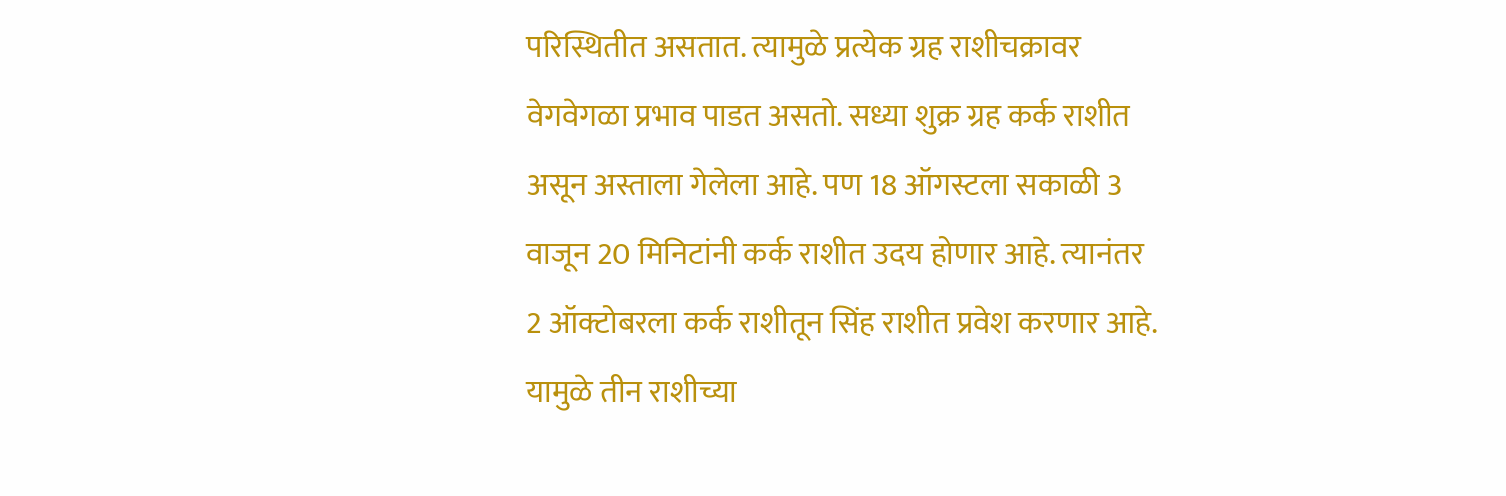परिस्थितीत असतात. त्यामुळे प्रत्येक ग्रह राशीचक्रावर वेगवेगळा प्रभाव पाडत असतो. सध्या शुक्र ग्रह कर्क राशीत असून अस्ताला गेलेला आहे. पण 18 ऑगस्टला सकाळी 3 वाजून 20 मिनिटांनी कर्क राशीत उदय होणार आहे. त्यानंतर 2 ऑक्टोबरला कर्क राशीतून सिंह राशीत प्रवेश करणार आहे. यामुळे तीन राशीच्या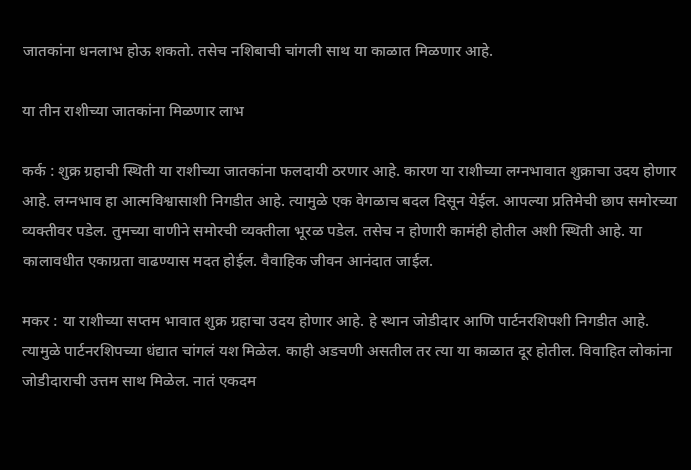जातकांना धनलाभ होऊ शकतो. तसेच नशिबाची चांगली साथ या काळात मिळणार आहे.

या तीन राशीच्या जातकांना मिळणार लाभ

कर्क : शुक्र ग्रहाची स्थिती या राशीच्या जातकांना फलदायी ठरणार आहे. कारण या राशीच्या लग्नभावात शुक्राचा उदय होणार आहे. लग्नभाव हा आत्मविश्वासाशी निगडीत आहे. त्यामुळे एक वेगळाच बदल दिसून येईल. आपल्या प्रतिमेची छाप समोरच्या व्यक्तीवर पडेल. तुमच्या वाणीने समोरची व्यक्तीला भूरळ पडेल. तसेच न होणारी कामंही होतील अशी स्थिती आहे. या कालावधीत एकाग्रता वाढण्यास मदत होईल. वैवाहिक जीवन आनंदात जाईल.

मकर : या राशीच्या सप्तम भावात शुक्र ग्रहाचा उदय होणार आहे. हे स्थान जोडीदार आणि पार्टनरशिपशी निगडीत आहे. त्यामुळे पार्टनरशिपच्या धंद्यात चांगलं यश मिळेल. काही अडचणी असतील तर त्या या काळात दूर होतील. विवाहित लोकांना जोडीदाराची उत्तम साथ मिळेल. नातं एकदम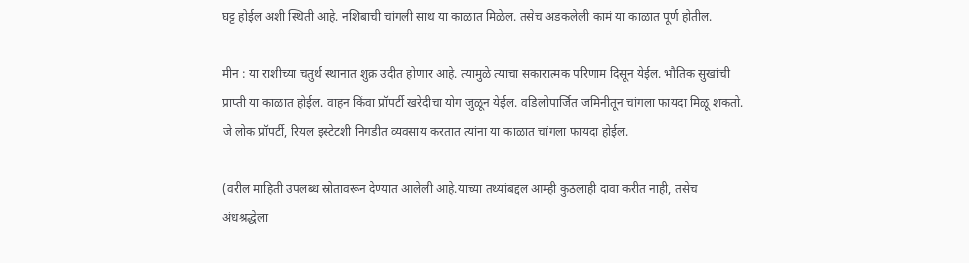घट्ट होईल अशी स्थिती आहे. नशिबाची चांगली साथ या काळात मिळेल. तसेच अडकलेली कामं या काळात पूर्ण होतील.

मीन : या राशीच्या चतुर्थ स्थानात शुक्र उदीत होणार आहे. त्यामुळे त्याचा सकारात्मक परिणाम दिसून येईल. भौतिक सुखांची प्राप्ती या काळात होईल. वाहन किंवा प्रॉपर्टी खरेदीचा योग जुळून येईल. वडिलोपार्जित जमिनीतून चांगला फायदा मिळू शकतो. जे लोक प्रॉपर्टी, रियल इस्टेटशी निगडीत व्यवसाय करतात त्यांना या काळात चांगला फायदा होईल.

(वरील माहिती उपलब्ध स्रोतावरून देण्यात आलेली आहे.याच्या तथ्यांबद्दल आम्ही कुठलाही दावा करीत नाही, तसेच अंधश्रद्धेला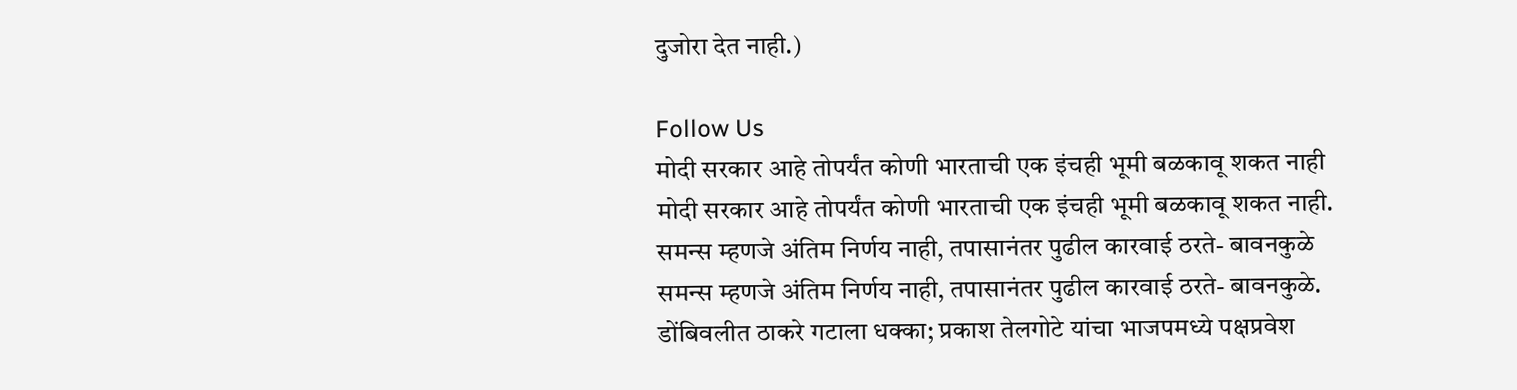दुजोरा देत नाही.)

Follow Us
मोदी सरकार आहे तोपर्यंत कोणी भारताची एक इंचही भूमी बळकावू शकत नाही
मोदी सरकार आहे तोपर्यंत कोणी भारताची एक इंचही भूमी बळकावू शकत नाही.
समन्स म्हणजे अंतिम निर्णय नाही, तपासानंतर पुढील कारवाई ठरते- बावनकुळे
समन्स म्हणजे अंतिम निर्णय नाही, तपासानंतर पुढील कारवाई ठरते- बावनकुळे.
डोंबिवलीत ठाकरे गटाला धक्का; प्रकाश तेलगोटे यांचा भाजपमध्ये पक्षप्रवेश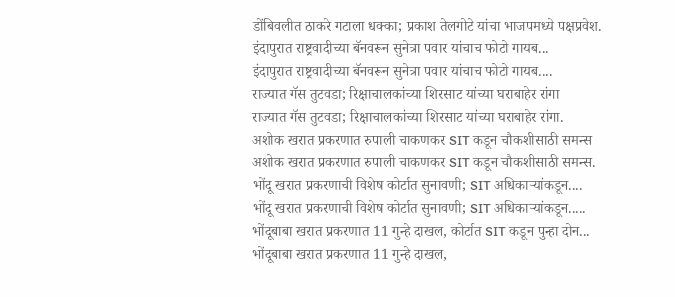डोंबिवलीत ठाकरे गटाला धक्का; प्रकाश तेलगोटे यांचा भाजपमध्ये पक्षप्रवेश.
इंदापुरात राष्ट्रवादीच्या बॅनवरून सुनेत्रा पवार यांचाच फोटो गायब...
इंदापुरात राष्ट्रवादीच्या बॅनवरून सुनेत्रा पवार यांचाच फोटो गायब....
राज्यात गॅस तुटवडा; रिक्षाचालकांच्या शिरसाट यांच्या घराबाहेर रांगा
राज्यात गॅस तुटवडा; रिक्षाचालकांच्या शिरसाट यांच्या घराबाहेर रांगा.
अशोक खरात प्रकरणात रुपाली चाकणकर SIT कडून चौकशीसाठी समन्स
अशोक खरात प्रकरणात रुपाली चाकणकर SIT कडून चौकशीसाठी समन्स.
भोंदू खरात प्रकरणाची विशेष कोर्टात सुनावणी; SIT अधिकाऱ्यांकडून....
भोंदू खरात प्रकरणाची विशेष कोर्टात सुनावणी; SIT अधिकाऱ्यांकडून.....
भोंदूबाबा खरात प्रकरणात 11 गुन्हे दाखल, कोर्टात SIT कडून पुन्हा दोन...
भोंदूबाबा खरात प्रकरणात 11 गुन्हे दाखल,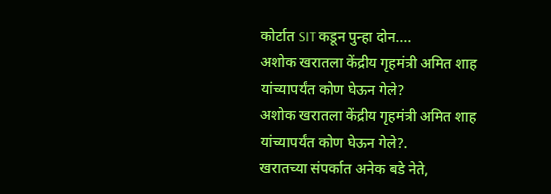कोर्टात SIT कडून पुन्हा दोन....
अशोक खरातला केंद्रीय गृहमंत्री अमित शाह यांच्यापर्यंत कोण घेऊन गेले?
अशोक खरातला केंद्रीय गृहमंत्री अमित शाह यांच्यापर्यंत कोण घेऊन गेले?.
खरातच्या संपर्कात अनेक बडे नेते,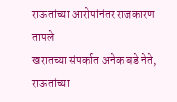राऊतांच्या आरोपांनंतर राजकारण तापले
खरातच्या संपर्कात अनेक बडे नेते, राऊतांच्या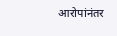आरोपांनंतर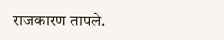राजकारण तापले.